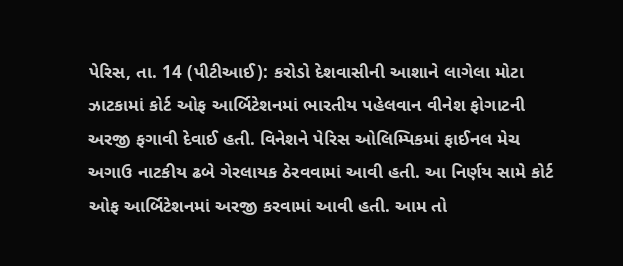પેરિસ, તા. 14 (પીટીઆઈ): કરોડો દેશવાસીની આશાને લાગેલા મોટા ઝાટકામાં કોર્ટ ઓફ આર્બિટેશનમાં ભારતીય પહેલવાન વીનેશ ફોગાટની અરજી ફગાવી દેવાઈ હતી. વિનેશને પેરિસ ઓલિમ્પિકમાં ફાઈનલ મેચ અગાઉ નાટકીય ઢબે ગેરલાયક ઠેરવવામાં આવી હતી. આ નિર્ણય સામે કોર્ટ ઓફ આર્બિટેશનમાં અરજી કરવામાં આવી હતી. આમ તો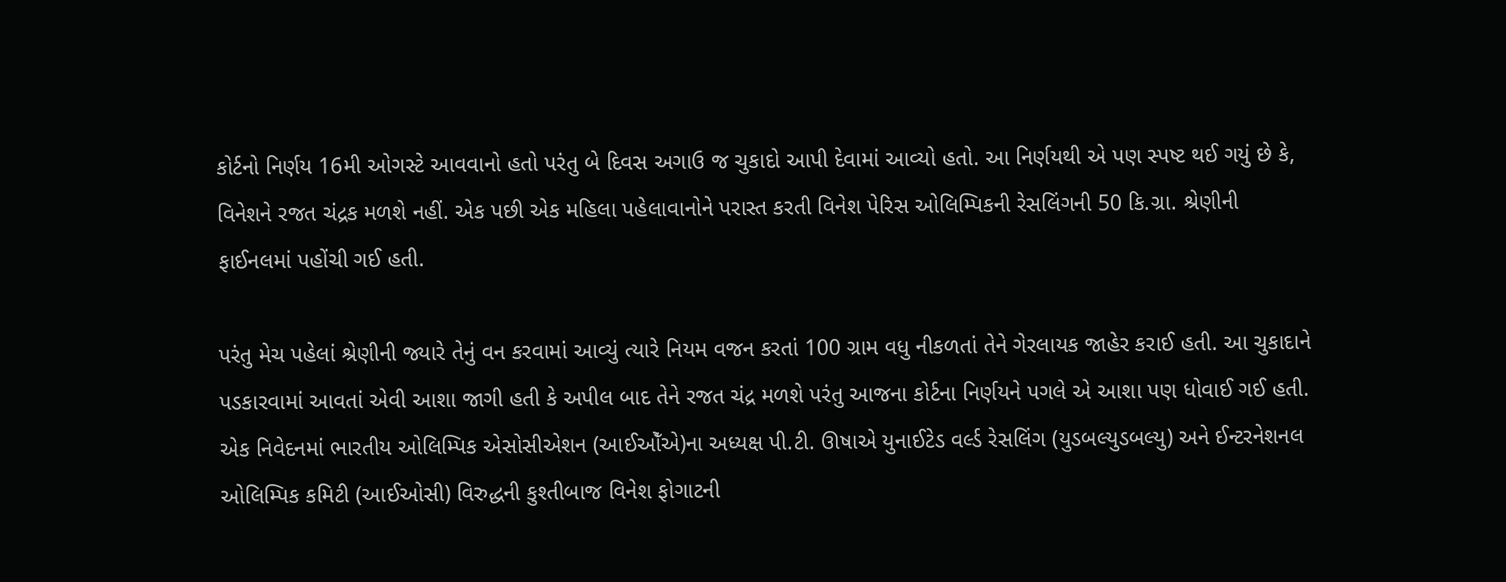કોર્ટનો નિર્ણય 16મી ઓગસ્ટે આવવાનો હતો પરંતુ બે દિવસ અગાઉ જ ચુકાદો આપી દેવામાં આવ્યો હતો. આ નિર્ણયથી એ પણ સ્પષ્ટ થઈ ગયું છે કે, વિનેશને રજત ચંદ્રક મળશે નહીં. એક પછી એક મહિલા પહેલાવાનોને પરાસ્ત કરતી વિનેશ પેરિસ ઓલિમ્પિકની રેસલિંગની 50 કિ.ગ્રા. શ્રેણીની ફાઈનલમાં પહોંચી ગઈ હતી.

પરંતુ મેચ પહેલાં શ્રેણીની જ્યારે તેનું વન કરવામાં આવ્યું ત્યારે નિયમ વજન કરતાં 100 ગ્રામ વધુ નીકળતાં તેને ગેરલાયક જાહેર કરાઈ હતી. આ ચુકાદાને પડકારવામાં આવતાં એવી આશા જાગી હતી કે અપીલ બાદ તેને રજત ચંદ્ર મળશે પરંતુ આજના કોર્ટના નિર્ણયને પગલે એ આશા પણ ધોવાઈ ગઈ હતી. એક નિવેદનમાં ભારતીય ઓલિમ્પિક એસોસીએશન (આઈઓઁએ)ના અધ્યક્ષ પી.ટી. ઊષાએ યુનાઈટેડ વર્લ્ડ રેસલિંગ (યુડબલ્યુડબલ્યુ) અને ઈન્ટરનેશનલ ઓલિમ્પિક કમિટી (આઈઓસી) વિરુદ્ધની કુશ્તીબાજ વિનેશ ફોગાટની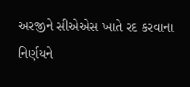અરજીને સીએએસ ખાતે રદ કરવાના નિર્ણયને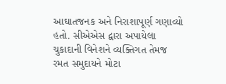આઘાતજનક અને નિરાશાપૂર્ણ ગણાવ્યો હતો. સીએએસ દ્વારા અપાયેલા ચુકાદાની વિનેશને વ્યક્તિગત તેમજ રમત સમુદાયને મોટા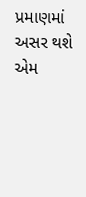પ્રમાણમાં અસર થશે એમ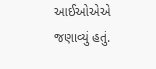આઈઓએએ જણાવ્યું હતું.